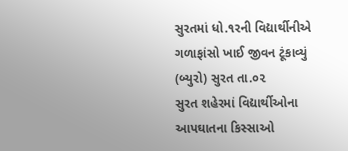સુરતમાં ધો.૧રની વિદ્યાર્થીનીએ ગળાફાંસો ખાઈ જીવન ટૂંકાવ્યું
(બ્યુરો) સુરત તા.૦૨
સુરત શહેરમાં વિદ્યાર્થીઓના આપઘાતના કિસ્સાઓ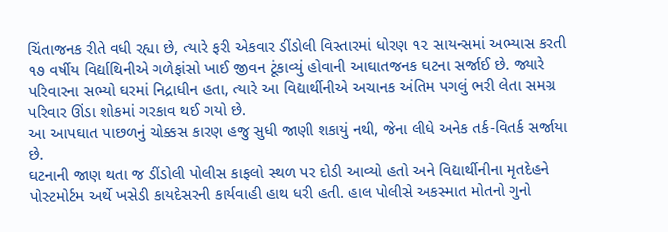ચિંતાજનક રીતે વધી રહ્યા છે, ત્યારે ફરી એકવાર ડીંડોલી વિસ્તારમાં ધોરણ ૧૨ સાયન્સમાં અભ્યાસ કરતી ૧૭ વર્ષીય વિર્દ્યાથિનીએ ગળેફાંસો ખાઈ જીવન ટૂંકાવ્યું હોવાની આઘાતજનક ઘટના સર્જાઈ છે. જ્યારે પરિવારના સભ્યો ઘરમાં નિદ્રાધીન હતા, ત્યારે આ વિદ્યાર્થીનીએ અચાનક અંતિમ પગલું ભરી લેતા સમગ્ર પરિવાર ઊંડા શોકમાં ગરકાવ થઈ ગયો છે.
આ આપઘાત પાછળનું ચોક્કસ કારણ હજુ સુધી જાણી શકાયું નથી, જેના લીધે અનેક તર્ક-વિતર્ક સર્જાયા છે.
ઘટનાની જાણ થતા જ ડીંડોલી પોલીસ કાફલો સ્થળ પર દોડી આવ્યો હતો અને વિદ્યાર્થીનીના મૃતદેહને પોસ્ટમોર્ટમ અર્થે ખસેડી કાયદેસરની કાર્યવાહી હાથ ધરી હતી. હાલ પોલીસે અકસ્માત મોતનો ગુનો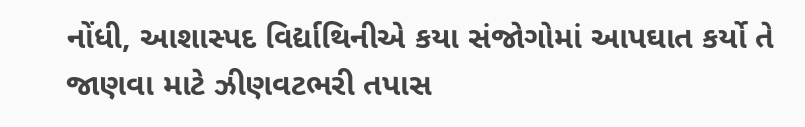નોંધી, આશાસ્પદ વિર્દ્યાથિનીએ કયા સંજોગોમાં આપઘાત કર્યો તે જાણવા માટે ઝીણવટભરી તપાસ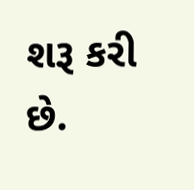શરૂ કરી છે.